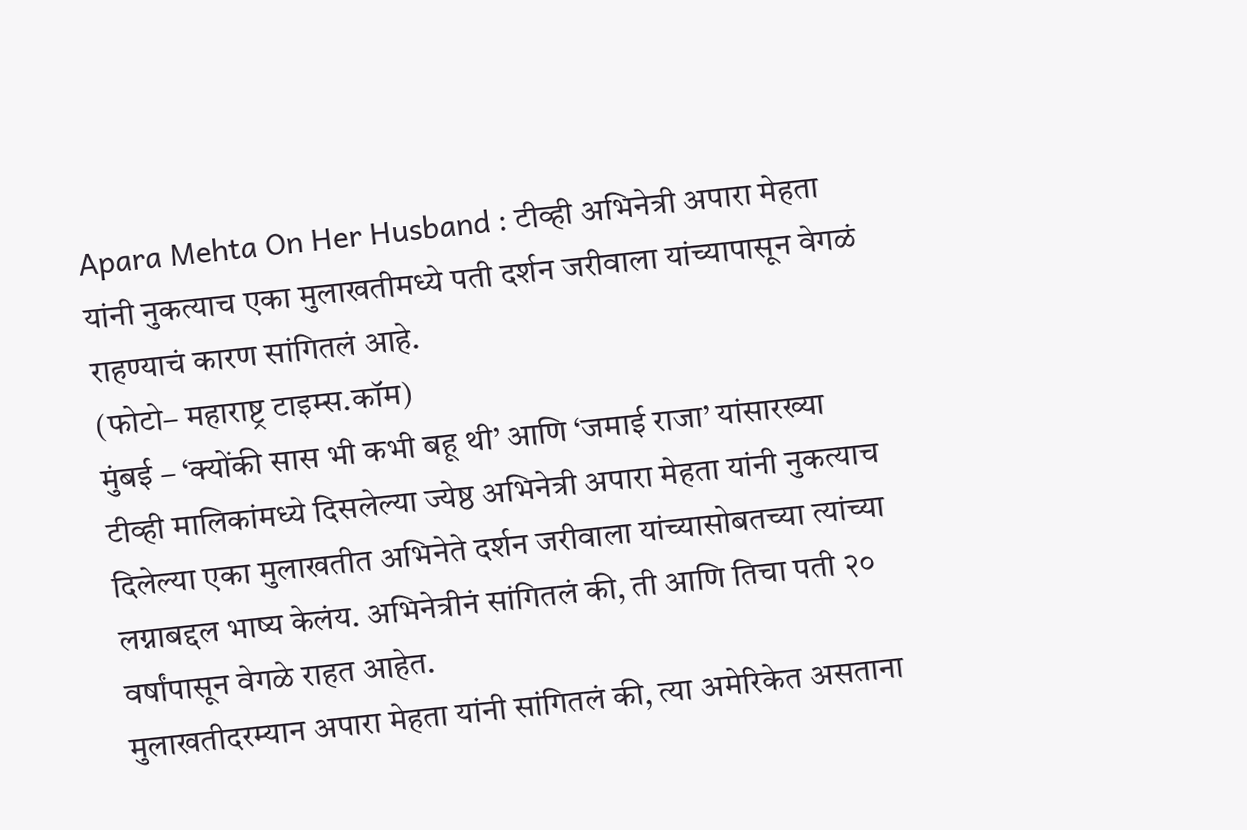Apara Mehta On Her Husband : टीव्ही अभिनेत्री अपारा मेहता यांनी नुकत्याच एका मुलाखतीमध्ये पती दर्शन जरीवाला यांच्यापासून वेगळं राहण्याचं कारण सांगितलं आहे.
(फोटो– महाराष्ट्र टाइम्स.कॉम)
मुंबई – ‘क्योंकी सास भी कभी बहू थी’ आणि ‘जमाई राजा’ यांसारख्या टीव्ही मालिकांमध्ये दिसलेल्या ज्येष्ठ अभिनेत्री अपारा मेहता यांनी नुकत्याच दिलेल्या एका मुलाखतीत अभिनेते दर्शन जरीवाला यांच्यासोबतच्या त्यांच्या लग्नाबद्दल भाष्य केलंय. अभिनेत्रीनं सांगितलं की, ती आणि तिचा पती २० वर्षांपासून वेगळे राहत आहेत.
मुलाखतीदरम्यान अपारा मेहता यांनी सांगितलं की, त्या अमेरिकेत असताना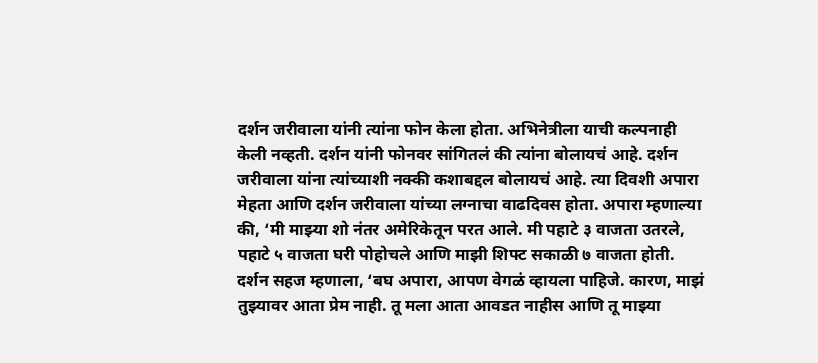दर्शन जरीवाला यांनी त्यांना फोन केला होता. अभिनेत्रीला याची कल्पनाही केली नव्हती. दर्शन यांनी फोनवर सांगितलं की त्यांना बोलायचं आहे. दर्शन जरीवाला यांना त्यांच्याशी नक्की कशाबद्दल बोलायचं आहे. त्या दिवशी अपारा मेहता आणि दर्शन जरीवाला यांच्या लग्नाचा वाढदिवस होता. अपारा म्हणाल्या की, ‘मी माझ्या शो नंतर अमेरिकेतून परत आले. मी पहाटे ३ वाजता उतरले, पहाटे ५ वाजता घरी पोहोचले आणि माझी शिफ्ट सकाळी ७ वाजता होती. दर्शन सहज म्हणाला, ‘बघ अपारा, आपण वेगळं व्हायला पाहिजे. कारण, माझं तुझ्यावर आता प्रेम नाही. तू मला आता आवडत नाहीस आणि तू माझ्या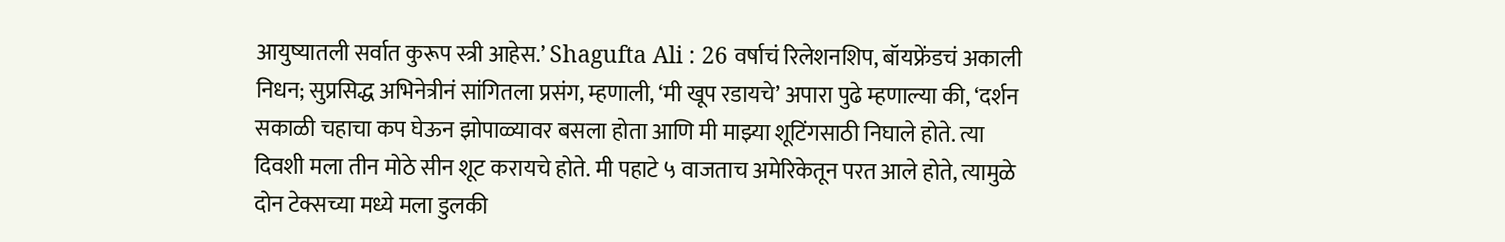आयुष्यातली सर्वात कुरूप स्त्री आहेस.’ Shagufta Ali : 26 वर्षाचं रिलेशनशिप, बॉयफ्रेंडचं अकाली निधन; सुप्रसिद्ध अभिनेत्रीनं सांगितला प्रसंग, म्हणाली, ‘मी खूप रडायचे’ अपारा पुढे म्हणाल्या की, ‘दर्शन सकाळी चहाचा कप घेऊन झोपाळ्यावर बसला होता आणि मी माझ्या शूटिंगसाठी निघाले होते. त्या दिवशी मला तीन मोठे सीन शूट करायचे होते. मी पहाटे ५ वाजताच अमेरिकेतून परत आले होते, त्यामुळे दोन टेक्सच्या मध्ये मला डुलकी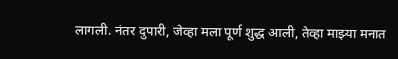लागली. नंतर दुपारी, जेव्हा मला पूर्ण शुद्ध आली, तेव्हा माझ्या मनात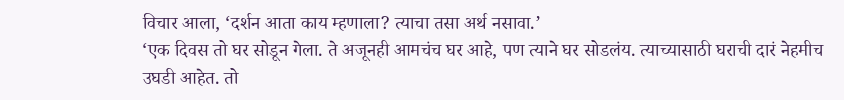विचार आला, ‘दर्शन आता काय म्हणाला? त्याचा तसा अर्थ नसावा.’
‘एक दिवस तो घर सोडून गेला. ते अजूनही आमचंच घर आहे, पण त्याने घर सोडलंय. त्याच्यासाठी घराची दारं नेहमीच उघडी आहेत. तो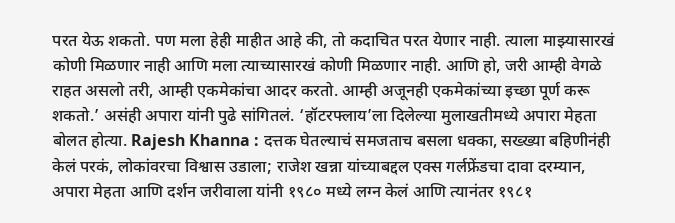परत येऊ शकतो. पण मला हेही माहीत आहे की, तो कदाचित परत येणार नाही. त्याला माझ्यासारखं कोणी मिळणार नाही आणि मला त्याच्यासारखं कोणी मिळणार नाही. आणि हो, जरी आम्ही वेगळे राहत असलो तरी, आम्ही एकमेकांचा आदर करतो. आम्ही अजूनही एकमेकांच्या इच्छा पूर्ण करू शकतो.’ असंही अपारा यांनी पुढे सांगितलं. ‘हॉटरफ्लाय’ला दिलेल्या मुलाखतीमध्ये अपारा मेहता बोलत होत्या. Rajesh Khanna : दत्तक घेतल्याचं समजताच बसला धक्का, सख्ख्या बहिणीनंही केलं परकं, लोकांवरचा विश्वास उडाला; राजेश खन्ना यांच्याबद्दल एक्स गर्लफ्रेंडचा दावा दरम्यान, अपारा मेहता आणि दर्शन जरीवाला यांनी १९८० मध्ये लग्न केलं आणि त्यानंतर १९८१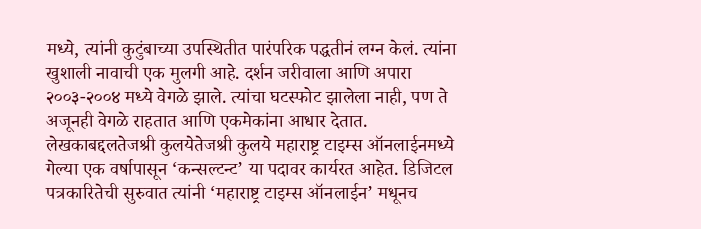मध्ये, त्यांनी कुटुंबाच्या उपस्थितीत पारंपरिक पद्धतीनं लग्न केलं. त्यांना खुशाली नावाची एक मुलगी आहे. दर्शन जरीवाला आणि अपारा २००३-२००४ मध्ये वेगळे झाले. त्यांचा घटस्फोट झालेला नाही, पण ते अजूनही वेगळे राहतात आणि एकमेकांना आधार देतात.
लेखकाबद्दलतेजश्री कुलयेतेजश्री कुलये महाराष्ट्र टाइम्स ऑनलाईनमध्ये गेल्या एक वर्षापासून ‘कन्सल्टन्ट’ या पदावर कार्यरत आहेत. डिजिटल पत्रकारितेची सुरुवात त्यांनी ‘महाराष्ट्र टाइम्स ऑनलाईन’ मधूनच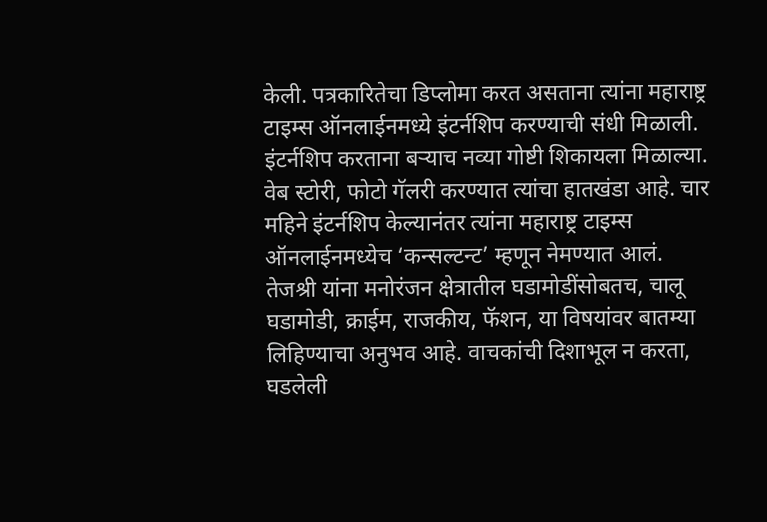केली. पत्रकारितेचा डिप्लोमा करत असताना त्यांना महाराष्ट्र टाइम्स ऑनलाईनमध्ये इंटर्नशिप करण्याची संधी मिळाली. इंटर्नशिप करताना बऱ्याच नव्या गोष्टी शिकायला मिळाल्या. वेब स्टोरी, फोटो गॅलरी करण्यात त्यांचा हातखंडा आहे. चार महिने इंटर्नशिप केल्यानंतर त्यांना महाराष्ट्र टाइम्स ऑनलाईनमध्येच ‘कन्सल्टन्ट’ म्हणून नेमण्यात आलं.
तेजश्री यांना मनोरंजन क्षेत्रातील घडामोडींसोबतच, चालू घडामोडी, क्राईम, राजकीय, फॅशन, या विषयांवर बातम्या लिहिण्याचा अनुभव आहे. वाचकांची दिशाभूल न करता, घडलेली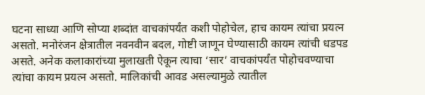घटना साध्या आणि सोप्या शब्दांत वाचकांपर्यंत कशी पोहोचेल, हाच कायम त्यांचा प्रयत्न असतो. मनोरंजन क्षेत्रातील नवनवीन बदल, गोष्टी जाणून घेण्यासाठी कायम त्यांची धडपड असते. अनेक कलाकारांच्या मुलाखती ऐकून त्याचा ‘सार’ वाचकांपर्यंत पोहोचवण्याचा त्यांचा कायम प्रयत्न असतो. मालिकांची आवड असल्यामुळे त्यातील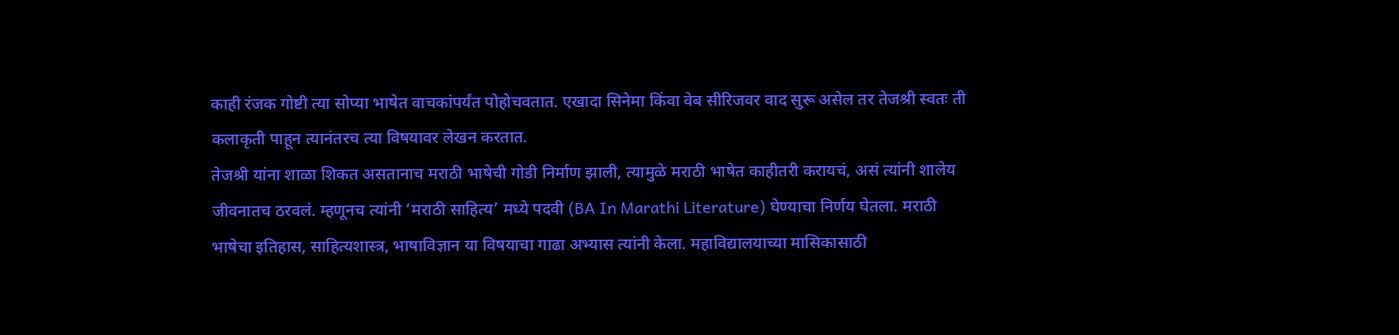काही रंजक गोष्टी त्या सोप्या भाषेत वाचकांपर्यंत पोहोचवतात. एखादा सिनेमा किंवा वेब सीरिजवर वाद सुरू असेल तर तेजश्री स्वतः ती कलाकृती पाहून त्यानंतरच त्या विषयावर लेखन करतात.
तेजश्री यांना शाळा शिकत असतानाच मराठी भाषेची गोडी निर्माण झाली, त्यामुळे मराठी भाषेत काहीतरी करायचं, असं त्यांनी शालेय जीवनातच ठरवलं. म्हणूनच त्यांनी ‘मराठी साहित्य’ मध्ये पदवी (BA In Marathi Literature) घेण्याचा निर्णय घेतला. मराठी भाषेचा इतिहास, साहित्यशास्त्र, भाषाविज्ञान या विषयाचा गाढा अभ्यास त्यांनी केला. महाविद्यालयाच्या मासिकासाठी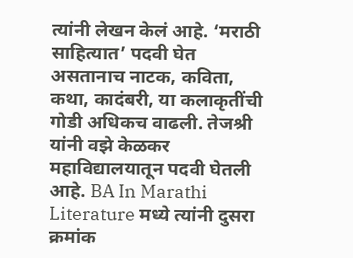त्यांनी लेखन केलं आहे. ‘मराठी साहित्यात’ पदवी घेत असतानाच नाटक, कविता, कथा, कादंबरी, या कलाकृतींची गोडी अधिकच वाढली. तेजश्री यांनी वझे केळकर महाविद्यालयातून पदवी घेतली आहे. BA In Marathi Literature मध्ये त्यांनी दुसरा क्रमांक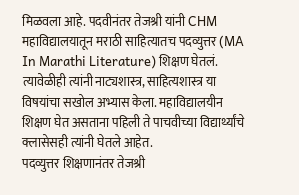मिळवला आहे. पदवीनंतर तेजश्री यांनी CHM महाविद्यालयातून मराठी साहित्यातच पदव्युत्तर (MA In Marathi Literature) शिक्षण घेतलं. त्यावेळीही त्यांनी नाट्यशास्त्र, साहित्यशास्त्र या विषयांचा सखोल अभ्यास केला. महाविद्यालयीन शिक्षण घेत असताना पहिली ते पाचवीच्या विद्यार्थ्यांचे क्लासेसही त्यांनी घेतले आहेत.
पदव्युत्तर शिक्षणानंतर तेजश्री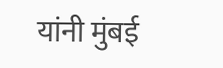यांनी मुंबई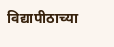विद्यापीठाच्या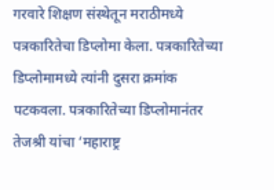गरवारे शिक्षण संस्थेतून मराठीमध्ये पत्रकारितेचा डिप्लोमा केला. पत्रकारितेच्या डिप्लोमामध्ये त्यांनी दुसरा क्रमांक पटकवला. पत्रकारितेच्या डिप्लोमानंतर तेजश्री यांचा ‘महाराष्ट्र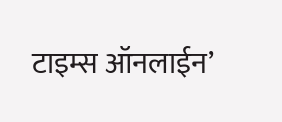टाइम्स ऑनलाईन’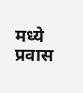मध्ये प्रवास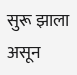सुरू झाला असून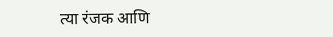त्या रंजक आणि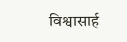विश्वासार्ह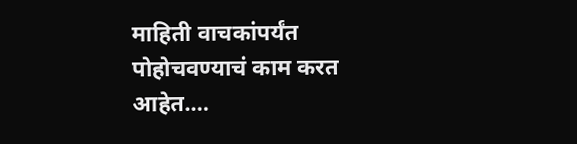माहिती वाचकांपर्यंत पोहोचवण्याचं काम करत आहेत.…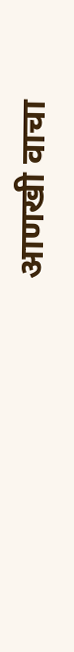आणखी वाचा